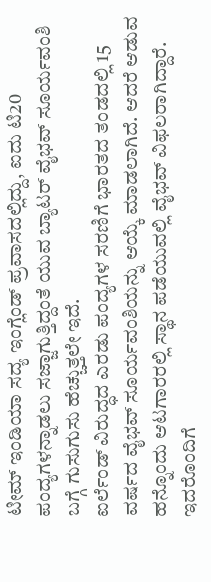ಟೀಮ್ ಇಂಡಿಯಾ ಸದ್ಯ ಇಂಗ್ಲೆಂಡ್ ಪ್ರವಾಸದಲ್ಲಿದ್ದು, ಐದು ಟಿ20 ಪಂದ್ಯಗಳನ್ನಾಡಲು ಸಜ್ಜಾಗುತ್ತಿದ್ದಂತೆ ಯುವ ಬ್ಯಾಟರ್ ವೈಭವ್ ಸೂರ್ಯವಂಶಿ ಬಗ್ಗೆ ಗುಸುಗುಸು ಹೆಚ್ಚುತ್ತಲೇ ಇದೆ.
ಐರ್ಲೆಂಡ್ ವಿರುದ್ಧದ ಎರಡು ಪಂದ್ಯಗಳ ಸರಣಿಗೆ ಭಾರತದ ತಂಡದಲ್ಲಿ 15 ವರ್ಷದ ವೈಭವ್ ಸೂರ್ಯವಂಶಿಯನ್ನು ಆಯ್ಕೆ ಮಾಡಲಾಗಿದೆ. ಆದರೆ ಆಡುವ ಹನ್ನೊಂದು ಆಟಗಾರರಲ್ಲಿ ಸ್ಥಾನ ಪಡೆಯುವಲ್ಲಿ ವೈಭವ್ ವಿಫಲರಾಗಿದ್ದಾರೆ. ಇದರೊಂದಿಗೆ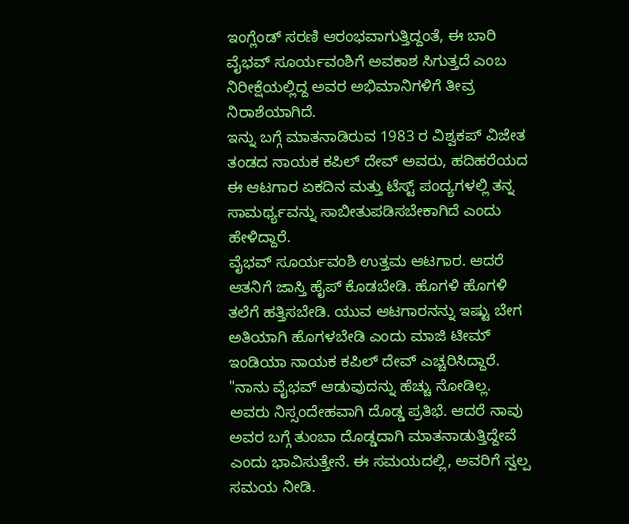ಇಂಗ್ಲೆಂಡ್ ಸರಣಿ ಆರಂಭವಾಗುತ್ತಿದ್ದಂತೆ, ಈ ಬಾರಿ ವೈಭವ್ ಸೂರ್ಯವಂಶಿಗೆ ಅವಕಾಶ ಸಿಗುತ್ತದೆ ಎಂಬ ನಿರೀಕ್ಷೆಯಲ್ಲಿದ್ದ ಅವರ ಅಭಿಮಾನಿಗಳಿಗೆ ತೀವ್ರ ನಿರಾಶೆಯಾಗಿದೆ.
ಇನ್ನು ಬಗ್ಗೆ ಮಾತನಾಡಿರುವ 1983 ರ ವಿಶ್ವಕಪ್ ವಿಜೇತ ತಂಡದ ನಾಯಕ ಕಪಿಲ್ ದೇವ್ ಅವರು, ಹದಿಹರೆಯದ ಈ ಆಟಗಾರ ಏಕದಿನ ಮತ್ತು ಟೆಸ್ಟ್ ಪಂದ್ಯಗಳಲ್ಲಿ ತನ್ನ ಸಾಮರ್ಥ್ಯವನ್ನು ಸಾಬೀತುಪಡಿಸಬೇಕಾಗಿದೆ ಎಂದು ಹೇಳಿದ್ದಾರೆ.
ವೈಭವ್ ಸೂರ್ಯವಂಶಿ ಉತ್ತಮ ಆಟಗಾರ. ಆದರೆ ಆತನಿಗೆ ಜಾಸ್ತಿ ಹೈಪ್ ಕೊಡಬೇಡಿ. ಹೊಗಳಿ ಹೊಗಳಿ ತಲೆಗೆ ಹತ್ತಿಸಬೇಡಿ. ಯುವ ಆಟಗಾರನನ್ನು ಇಷ್ಟು ಬೇಗ ಅತಿಯಾಗಿ ಹೊಗಳಬೇಡಿ ಎಂದು ಮಾಜಿ ಟೀಮ್ ಇಂಡಿಯಾ ನಾಯಕ ಕಪಿಲ್ ದೇವ್ ಎಚ್ಚರಿಸಿದ್ದಾರೆ.
"ನಾನು ವೈಭವ್ ಆಡುವುದನ್ನು ಹೆಚ್ಚು ನೋಡಿಲ್ಲ. ಅವರು ನಿಸ್ಸಂದೇಹವಾಗಿ ದೊಡ್ಡ ಪ್ರತಿಭೆ. ಆದರೆ ನಾವು ಅವರ ಬಗ್ಗೆ ತುಂಬಾ ದೊಡ್ಡದಾಗಿ ಮಾತನಾಡುತ್ತಿದ್ದೇವೆ ಎಂದು ಭಾವಿಸುತ್ತೇನೆ. ಈ ಸಮಯದಲ್ಲಿ, ಅವರಿಗೆ ಸ್ವಲ್ಪ ಸಮಯ ನೀಡಿ.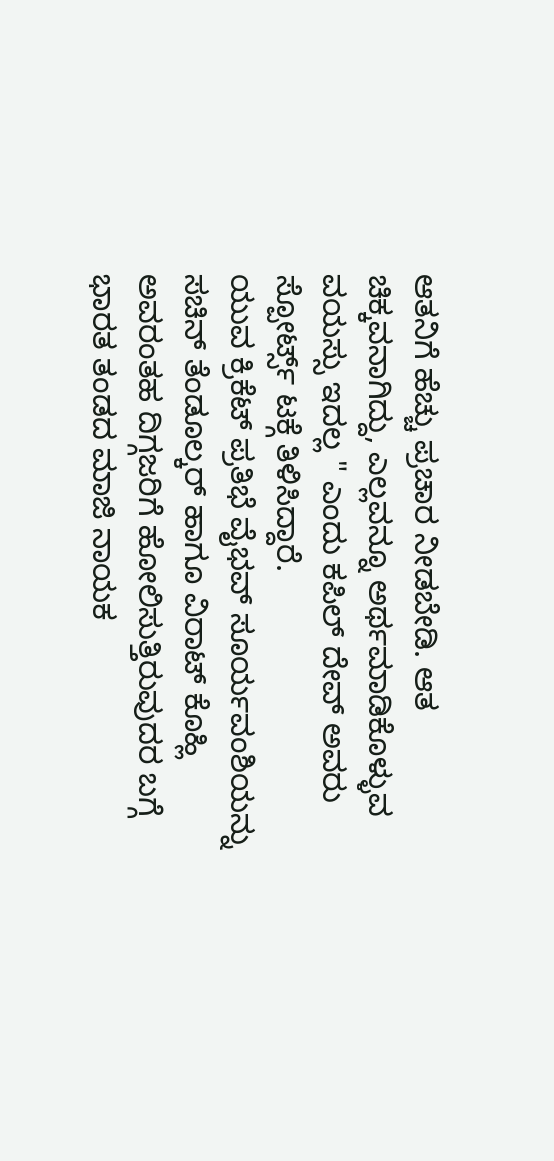ಆತನಿಗೆ ಹೆಚ್ಚು ಪ್ರಚಾರ ನೀಡಬೇಡಿ. ಆತ ಚಿಕ್ಕವನಾಗಿದ್ದು, ಎಲ್ಲವನ್ನೂ ಅರ್ಥಮಾಡಿಕೊಳ್ಳುವ ವಯಸ್ಸು ಇದಲ್ಲ " ಎಂದು ಕಪಿಲ್ ದೇವ್ ಅವರು ಸ್ಪೋರ್ಟ್ಸ್ ಟಕ್ಗೆ ತಿಳಿಸಿದ್ದಾರೆ.
ಯುವ ಕ್ರಿಕೆಟ್ ಪ್ರತಿಭೆ ವೈಭವ್ ಸೂರ್ಯವಂಶಿಯನ್ನು ಸಚಿನ್ ತೆಂಡೂಲ್ಕರ್ ಹಾಗೂ ವಿರಾಟ್ ಕೊಹ್ಲಿ ಅವರಂತಹ ದಿಗ್ಗಜರಿಗೆ ಹೋಲಿಸುತ್ತಿರುವುದರ ಬಗ್ಗೆ ಭಾರತ ತಂಡದ ಮಾಜಿ ನಾಯಕ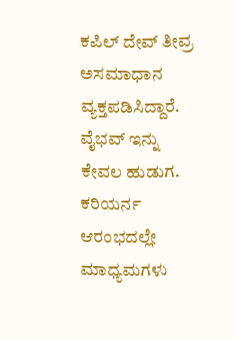ಕಪಿಲ್ ದೇವ್ ತೀವ್ರ ಅಸಮಾಧಾನ ವ್ಯಕ್ತಪಡಿಸಿದ್ದಾರೆ.
ವೈಭವ್ ಇನ್ನು ಕೇವಲ ಹುಡುಗ. ಕರಿಯರ್ನ ಆರಂಭದಲ್ಲೇ ಮಾಧ್ಯಮಗಳು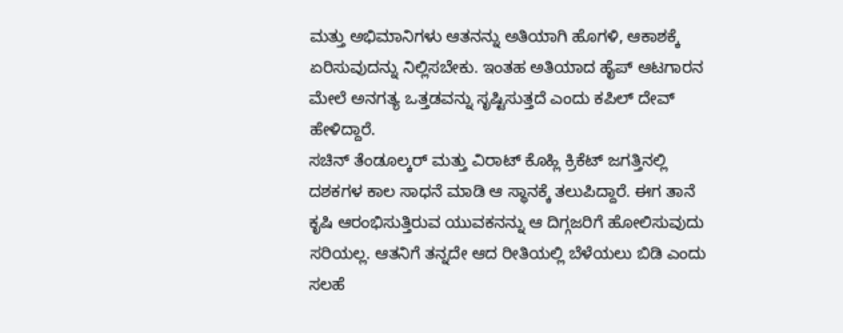ಮತ್ತು ಅಭಿಮಾನಿಗಳು ಆತನನ್ನು ಅತಿಯಾಗಿ ಹೊಗಳಿ, ಆಕಾಶಕ್ಕೆ ಏರಿಸುವುದನ್ನು ನಿಲ್ಲಿಸಬೇಕು. ಇಂತಹ ಅತಿಯಾದ ಹೈಪ್ ಆಟಗಾರನ ಮೇಲೆ ಅನಗತ್ಯ ಒತ್ತಡವನ್ನು ಸೃಷ್ಟಿಸುತ್ತದೆ ಎಂದು ಕಪಿಲ್ ದೇವ್ ಹೇಳಿದ್ದಾರೆ.
ಸಚಿನ್ ತೆಂಡೂಲ್ಕರ್ ಮತ್ತು ವಿರಾಟ್ ಕೊಹ್ಲಿ ಕ್ರಿಕೆಟ್ ಜಗತ್ತಿನಲ್ಲಿ ದಶಕಗಳ ಕಾಲ ಸಾಧನೆ ಮಾಡಿ ಆ ಸ್ಥಾನಕ್ಕೆ ತಲುಪಿದ್ದಾರೆ. ಈಗ ತಾನೆ ಕೃಷಿ ಆರಂಭಿಸುತ್ತಿರುವ ಯುವಕನನ್ನು ಆ ದಿಗ್ಗಜರಿಗೆ ಹೋಲಿಸುವುದು ಸರಿಯಲ್ಲ. ಆತನಿಗೆ ತನ್ನದೇ ಆದ ರೀತಿಯಲ್ಲಿ ಬೆಳೆಯಲು ಬಿಡಿ ಎಂದು ಸಲಹೆ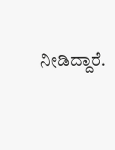ನೀಡಿದ್ದಾರೆ.